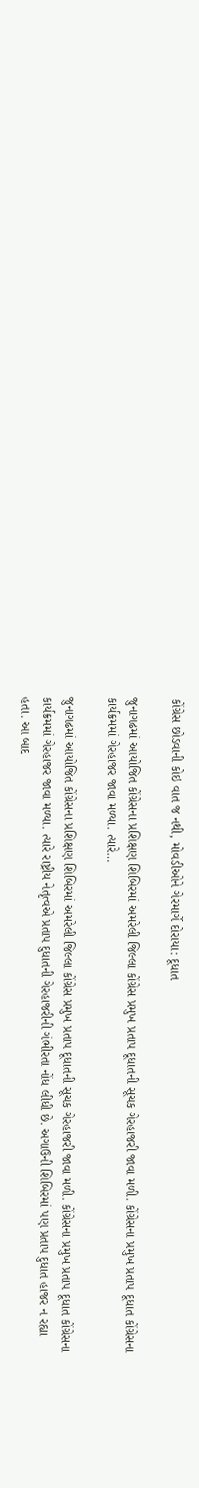કોંગ્રેસ છોડવાની કોઇ વાત જ નથી, મોવડીઓને ગેરમાર્ગે દોરાયા: દૂધાત

જુનાગઢમાં આયોજિત કોંગ્રેસના પ્રશિક્ષણ શિબિરમાં અમરેલી જિલ્લા કોંગ્રેસ પ્રમુખ પ્રતાપ દૂધાતની સૂચક ગેરહાજરી જાવા મળી. કોંગ્રેસના પ્રમુખ પ્રતાપ દૂધાત કોંગ્રેસના કાર્યક્રમમાં ગેરહાજર જાવા મળ્યા. ત્યારે…

જુનાગઢમાં આયોજિત કોંગ્રેસના પ્રશિક્ષણ શિબિરમાં અમરેલી જિલ્લા કોંગ્રેસ પ્રમુખ પ્રતાપ દૂધાતની સૂચક ગેરહાજરી જાવા મળી. કોંગ્રેસના પ્રમુખ પ્રતાપ દૂધાત કોંગ્રેસના કાર્યક્રમમાં ગેરહાજર જાવા મળ્યા. ત્યારે રાષ્ટ્રીય નેતૃત્વએ પ્રતાપ દુધાતની ગેરહાજરીની ગંભીરતા નોંધ લીધી છે. અગાઉની શિબિરમાં પણ પ્રતાપ દુધાત હાજર ન રહ્યા હતા. આ બાદ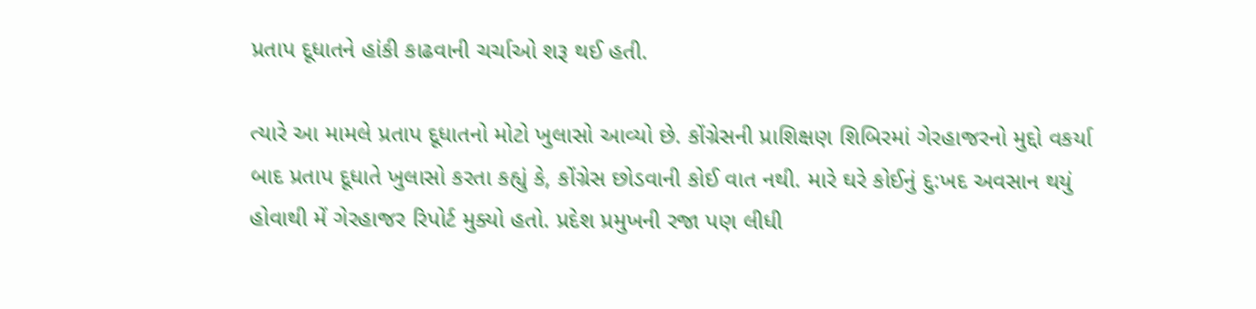પ્રતાપ દૂધાતને હાંકી કાઢવાની ચર્ચાઓ શરૂ થઈ હતી.

ત્યારે આ મામલે પ્રતાપ દૂધાતનો મોટો ખુલાસો આવ્યો છે. કોંગ્રેસની પ્રાશિક્ષણ શિબિરમાં ગેરહાજરનો મુદ્દો વકર્યા બાદ પ્રતાપ દૂધાતે ખુલાસો કરતા કહ્યું કે, કોંગ્રેસ છોડવાની કોઈ વાત નથી. મારે ઘરે કોઈનું દુ:ખદ અવસાન થયું હોવાથી મેં ગેરહાજર રિપોર્ટ મુક્યો હતો. પ્રદેશ પ્રમુખની રજા પણ લીધી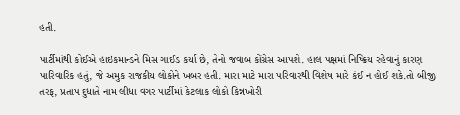હતી.

પાર્ટીમાંથી કોઈએ હાઇકમાન્ડને મિસ ગાઈડ કર્યા છે, તેનો જવાબ કોંગ્રેસ આપશે. હાલ પક્ષમાં નિષ્ક્રિય રહેવાનું કારણ પારિવારિક હતું, જે અમુક રાજકીય લોકોને ખબર હતી. મારા માટે મારા પરિવારથી વિશેષ મારે કંઈ ન હોઈ શકે.તો બીજી તરફ, પ્રતાપ દુધાતે નામ લીધા વગર પાર્ટીમાં કેટલાક લોકો કિન્નખોરી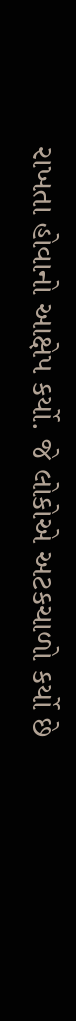રાખતા હોવાનો આક્ષેપ કર્યો. જે લોકોએ અટકચાળો કર્યો છે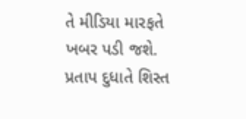તે મીડિયા મારફતે ખબર પડી જશે. પ્રતાપ દુધાતે શિસ્ત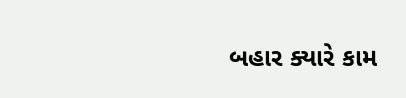બહાર ક્યારે કામ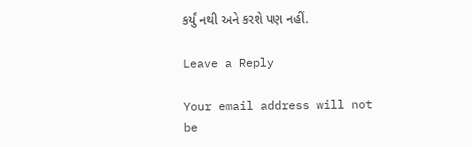કર્યું નથી અને કરશે પણ નહીં.

Leave a Reply

Your email address will not be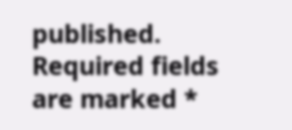published. Required fields are marked *